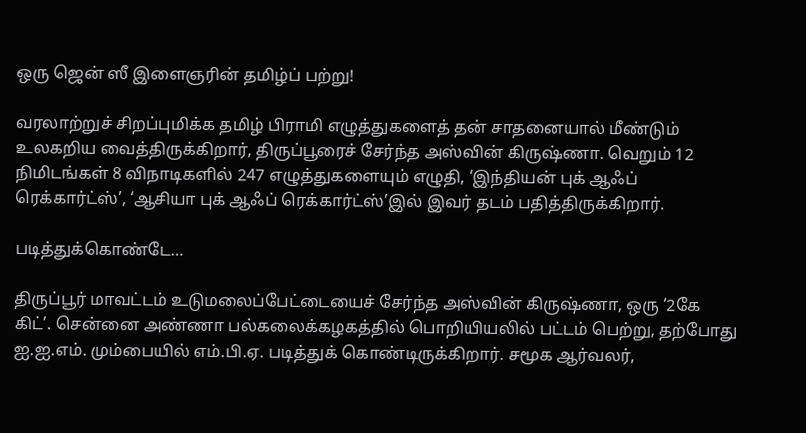ஒரு ஜென் ஸீ இளைஞரின் தமிழ்ப் பற்று!

வரலாற்றுச் சிறப்புமிக்க தமிழ் பிராமி எழுத்துகளைத் தன் சாதனையால் மீண்டும் உலகறிய வைத்திருக்கிறார், திருப்பூரைச் சேர்ந்த அஸ்வின் கிருஷ்ணா. வெறும் 12 நிமிடங்கள் 8 விநாடிகளில் 247 எழுத்துகளையும் எழுதி, ‘இந்தியன் புக் ஆஃப் ரெக்கார்ட்ஸ்’, ‘ஆசியா புக் ஆஃப் ரெக்கார்ட்ஸ்’இல் இவர் தடம் பதித்திருக்கிறார்.

படித்துக்கொண்டே…

திருப்பூர் மாவட்டம் உடுமலைப்பேட்டையைச் சேர்ந்த அஸ்வின் கிருஷ்ணா, ஒரு ‘2கே கிட்’. சென்னை அண்ணா பல்கலைக்கழகத்தில் பொறியியலில் பட்டம் பெற்று, தற்போது ஐ.ஐ.எம். மும்பையில் எம்.பி.ஏ. படித்துக் கொண்டிருக்கிறார். சமூக ஆர்வலர்,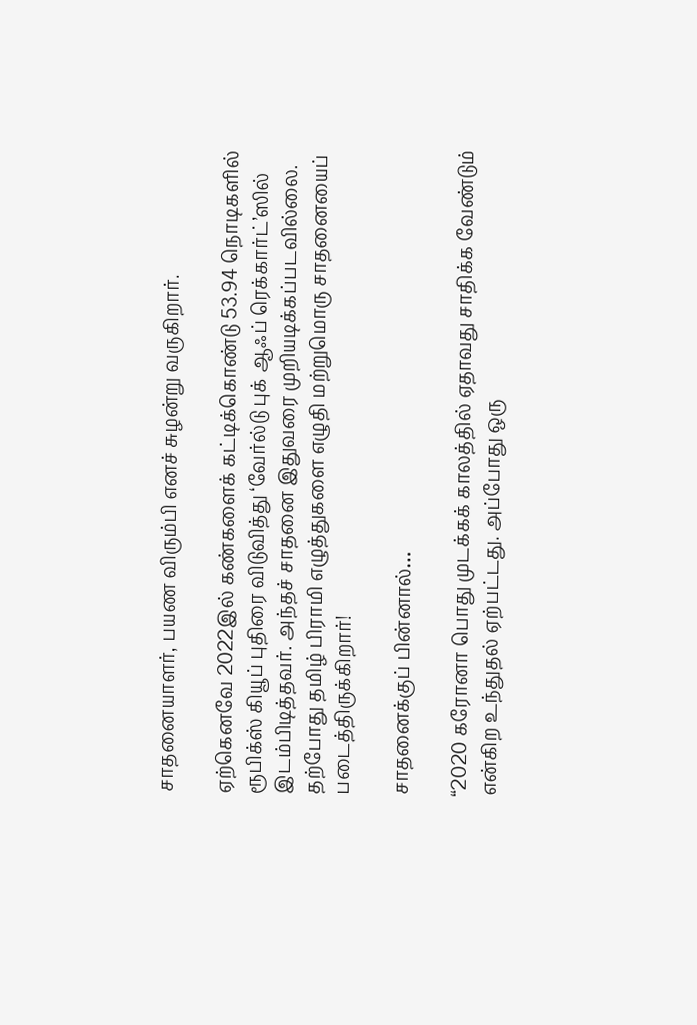சாதனையாளர், பயண விரும்பி எனச் சுழன்று வருகிறார்.

ஏற்கெனவே 2022இல் கண்களைக் கட்டிக்கொண்டு 53.94 நொடிகளில் ரூபிக்ஸ் கியூப் புதிரை விடுவித்து ‘வேர்ல்டு புக் ஆஃப் ரெக்கார்ட்’ஸில் இடம்பிடித்தவர். அந்தச் சாதனை இதுவரை முறியடிக்கப்படவில்லை. தற்போது தமிழ் பிராமி எழுத்துகளை எழுதி மற்றுமொரு சாதனையைப் படைத்திருக்கிறார்!

சாதனைக்குப் பின்னால்…

“2020 கரோனா பொது முடக்கக் காலத்தில் ஏதாவது சாதிக்க வேண்டும் என்கிற உந்துதல் ஏற்பட்டது. அப்போது ஒரு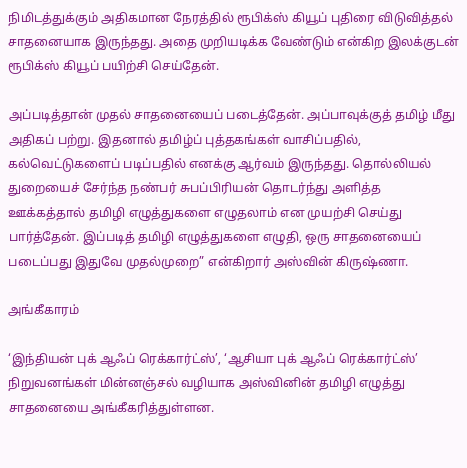நிமிடத்துக்கும் அதிகமான நேரத்தில் ரூபிக்ஸ் கியூப் புதிரை விடுவித்தல் சாதனையாக இருந்தது. அதை முறியடிக்க வேண்டும் என்கிற இலக்குடன் ரூபிக்ஸ் கியூப் பயிற்சி செய்தேன்.

அப்படித்தான் முதல் சாதனையைப் படைத்தேன். அப்பாவுக்குத் தமிழ் மீது அதிகப் பற்று. இதனால் தமிழ்ப் புத்தகங்கள் வாசிப்பதில், கல்வெட்டுகளைப் படிப்பதில் எனக்கு ஆர்வம் இருந்தது. தொல்லியல் துறையைச் சேர்ந்த நண்பர் சுபப்பிரியன் தொடர்ந்து அளித்த ஊக்கத்தால் தமிழி எழுத்துகளை எழுதலாம் என முயற்சி செய்து பார்த்தேன். இப்படித் தமிழி எழுத்துகளை எழுதி, ஒரு சாதனையைப் படைப்பது இதுவே முதல்முறை” என்கிறார் அஸ்வின் கிருஷ்ணா.

அங்கீகாரம்

‘இந்தியன் புக் ஆஃப் ரெக்கார்ட்ஸ்’, ‘ஆசியா புக் ஆஃப் ரெக்கார்ட்ஸ்’ நிறுவனங்கள் மின்னஞ்சல் வழியாக அஸ்வினின் தமிழி எழுத்து சாதனையை அங்கீகரித்துள்ளன.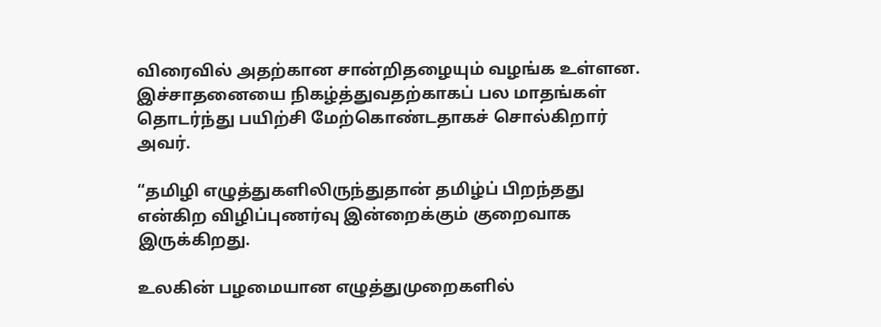விரைவில் அதற்கான சான்றிதழையும் வழங்க உள்ளன. இச்சாதனையை நிகழ்த்துவதற்காகப் பல மாதங்கள் தொடர்ந்து பயிற்சி மேற்கொண்டதாகச் சொல்கிறார் அவர்.

“தமிழி எழுத்துகளிலிருந்துதான் தமிழ்ப் பிறந்தது என்கிற விழிப்புணர்வு இன்றைக்கும் குறைவாக இருக்கிறது.

உலகின் பழமையான எழுத்துமுறைகளில்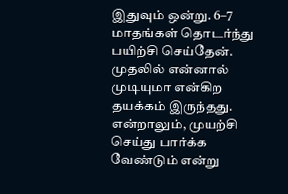இதுவும் ஒன்று. 6–7 மாதங்கள் தொடர்ந்து பயிற்சி செய்தேன். முதலில் என்னால் முடியுமா என்கிற தயக்கம் இருந்தது. என்றாலும், முயற்சி செய்து பார்க்க வேண்டும் என்று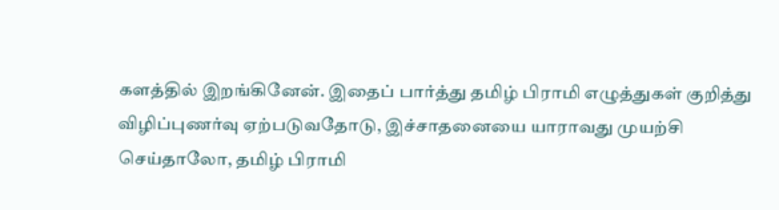களத்தில் இறங்கினேன். இதைப் பார்த்து தமிழ் பிராமி எழுத்துகள் குறித்து விழிப்புணர்வு ஏற்படுவதோடு, இச்சாதனையை யாராவது முயற்சி செய்தாலோ, தமிழ் பிராமி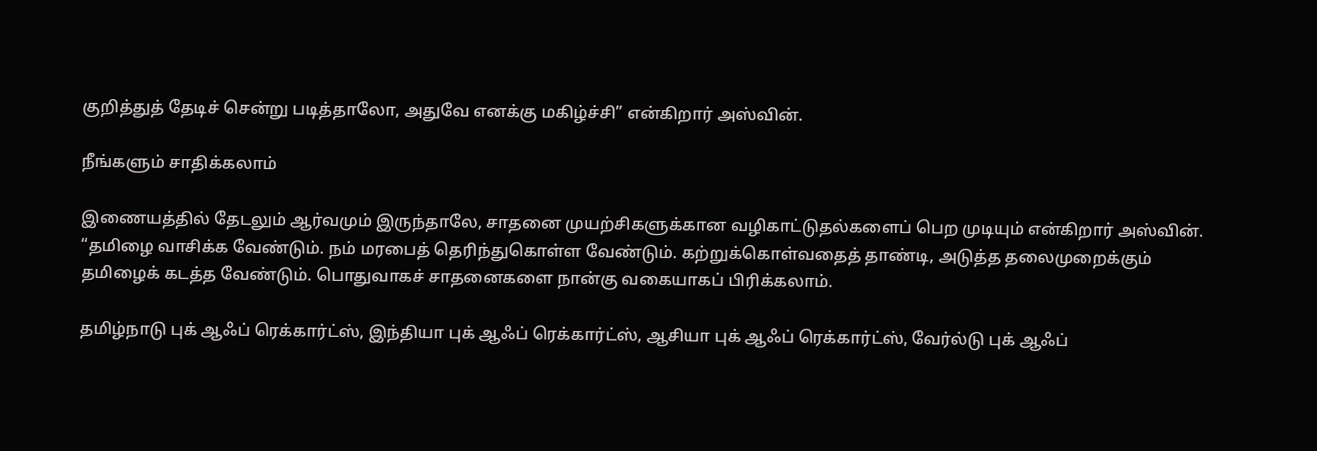குறித்துத் தேடிச் சென்று படித்தாலோ, அதுவே எனக்கு மகிழ்ச்சி” என்கிறார் அஸ்வின்.

நீங்களும் சாதிக்கலாம்

இணையத்தில் தேடலும் ஆர்வமும் இருந்தாலே, சாதனை முயற்சிகளுக்கான வழிகாட்டுதல்களைப் பெற முடியும் என்கிறார் அஸ்வின். “தமிழை வாசிக்க வேண்டும். நம் மரபைத் தெரிந்துகொள்ள வேண்டும். கற்றுக்கொள்வதைத் தாண்டி, அடுத்த தலைமுறைக்கும் தமிழைக் கடத்த வேண்டும். பொதுவாகச் சாதனைகளை நான்கு வகையாகப் பிரிக்கலாம்.

தமிழ்நாடு புக் ஆஃப் ரெக்கார்ட்ஸ், இந்தியா புக் ஆஃப் ரெக்கார்ட்ஸ், ஆசியா புக் ஆஃப் ரெக்கார்ட்ஸ், வேர்ல்டு புக் ஆஃப்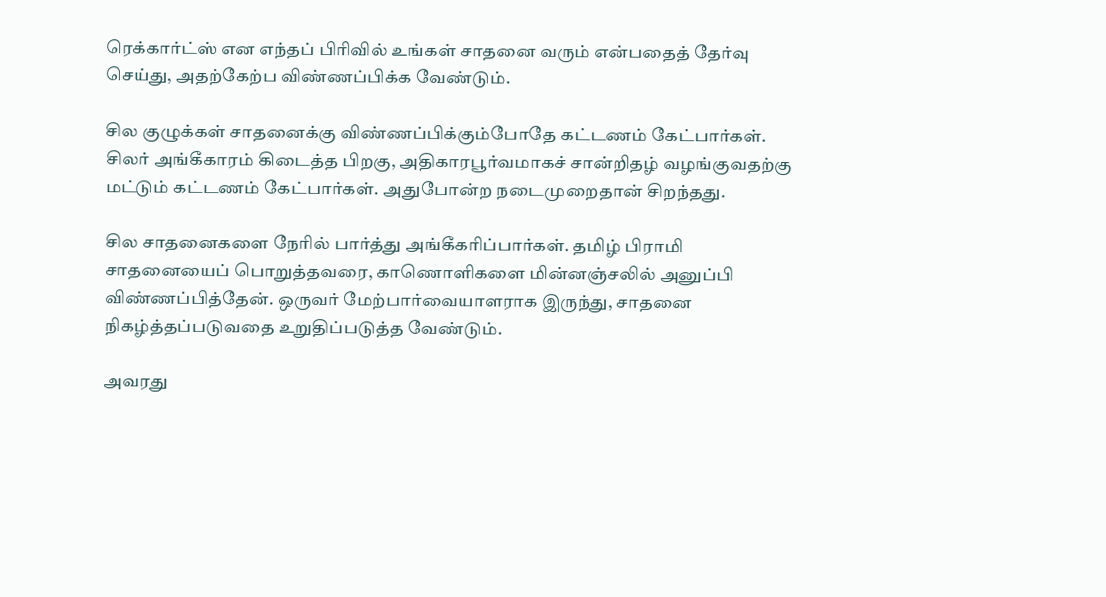ரெக்கார்ட்ஸ் என எந்தப் பிரிவில் உங்கள் சாதனை வரும் என்பதைத் தேர்வு செய்து, அதற்கேற்ப விண்ணப்பிக்க வேண்டும்.

சில குழுக்கள் சாதனைக்கு விண்ணப்பிக்கும்போதே கட்டணம் கேட்பார்கள். சிலர் அங்கீகாரம் கிடைத்த பிறகு, அதிகாரபூர்வமாகச் சான்றிதழ் வழங்குவதற்கு மட்டும் கட்டணம் கேட்பார்கள். அதுபோன்ற நடைமுறைதான் சிறந்தது.

சில சாதனைகளை நேரில் பார்த்து அங்கீகரிப்பார்கள். தமிழ் பிராமி சாதனையைப் பொறுத்தவரை, காணொளிகளை மின்னஞ்சலில் அனுப்பி விண்ணப்பித்தேன். ஒருவர் மேற்பார்வையாளராக இருந்து, சாதனை நிகழ்த்தப்படுவதை உறுதிப்படுத்த வேண்டும்.

அவரது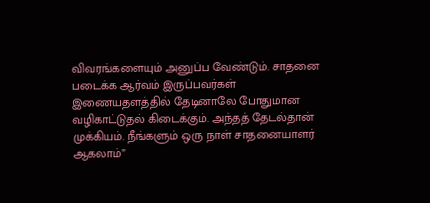விவரங்களையும் அனுப்ப வேண்டும். சாதனை படைக்க ஆர்வம் இருப்பவர்கள் இணையதளத்தில் தேடினாலே போதுமான வழிகாட்டுதல் கிடைக்கும். அந்தத் தேடல்தான் முக்கியம். நீங்களும் ஒரு நாள் சாதனையாளர் ஆகலாம்”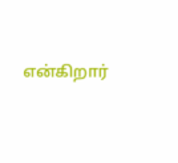என்கிறார்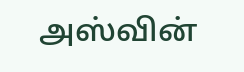அஸ்வின்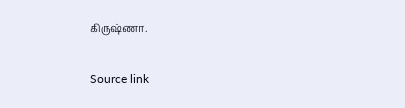கிருஷ்ணா.

Source link